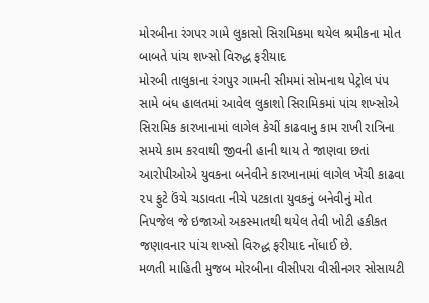મોરબીના રંગપર ગામે લુકાસો સિરામિકમા થયેલ શ્રમીકના મોત બાબતે પાંચ શખ્સો વિરુદ્ધ ફરીયાદ
મોરબી તાલુકાના રંગપુર ગામની સીમમાં સોમનાથ પેટ્રોલ પંપ સામે બંધ હાલતમાં આવેલ લુકાશો સિરામિકમાં પાંચ શખ્સોએ સિરામિક કારખાનામાં લાગેલ કેચીં કાઢવાનુ કામ રાખી રાત્રિના સમયે કામ કરવાથી જીવની હાની થાય તે જાણવા છતાં આરોપીઓએ યુવકના બનેવીને કારખાનામાં લાગેલ ખેંચી કાઢવા ૨૫ ફુટે ઉંચે ચડાવતા નીચે પટકાતા યુવકનું બનેવીનું મોત નિપજેલ જે ઇજાઓ અકસ્માતથી થયેલ તેવી ખોટી હકીકત જણાવનાર પાંચ શખ્સો વિરુદ્ધ ફરીયાદ નોંધાઈ છે.
મળતી માહિતી મુજબ મોરબીના વીસીપરા વીસીનગર સોસાયટી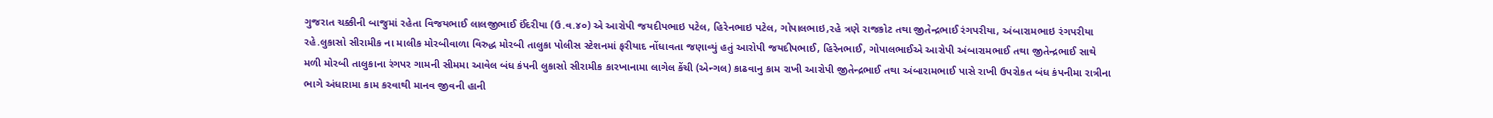ગુજરાત ચક્કીની બાજુમાં રહેતા વિજયભાઈ લાલજીભાઈ ઈંદરીયા (ઉ.વ.૪૦) એ આરોપી જયદીપભાઇ પટેલ, હિરેનભાઇ પટેલ, ગોપાલભાઇ,રહે ત્રણે રાજકોટ તથા જીતેન્દ્રભાઈ રંગપરીયા, અંબારામભાઇ રંગપરીયા રહે.લુકાસો સીરામીક ના માલીક મોરબીવાળા વિરુદ્ધ મોરબી તાલુકા પોલીસ સ્ટેશનમાં ફરીયાદ નોંધાવતા જણાવ્યું હતું આરોપી જયદીપભાઈ, હિરેનભાઈ, ગોપાલભાઈએ આરોપી અંબારામભાઈ તથા જીતેન્દ્રભાઈ સાથે મળી મોરબી તાલુકાના રંગપર ગામની સીમમા આવેલ બંધ કંપની લુકાસો સીરામીક કારખાનામા લાગેલ કેંચી (એન્ગલ) કાઢવાનુ કામ રાખી આરોપી જીતેન્દ્રભાઈ તથા અંબારામભાઈ પાસે રાખી ઉપરોકત બંધ કંપનીમા રાત્રીના ભાગે અંધારામા કામ કરવાથી માનવ જીવની હાની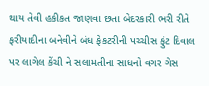થાય તેવી હકીકત જાણવા છતા બેદરકારી ભરી રીતે ફરીયાદીના બનેવીને બંધ ફેકટરીની પચ્ચીસ ફુંટ દિવાલ પર લાગેલ કેંચી ને સલામતીના સાધનો વગર ગેસ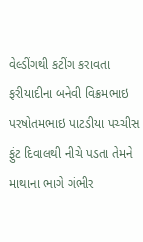વેલ્ડીંગથી કટીંગ કરાવતા ફરીયાદીના બનેવી વિક્રમભાઇ પરષોતમભાઇ પાટડીયા પચ્ચીસ ફુંટ દિવાલથી નીચે પડતા તેમને માથાના ભાગે ગંભીર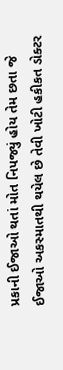પ્રકાની ઈજાઓ થતાં મોત નિપજ્યું હોય તેમ છતા જે ઈજાઓ અકસ્માતથી થયેલ છે તેવી ખોટી હકીકત ડોક્ટર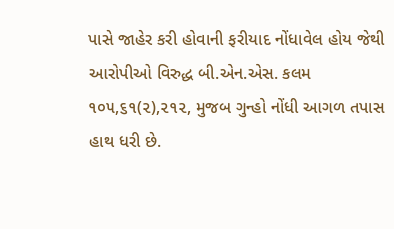પાસે જાહેર કરી હોવાની ફરીયાદ નોંધાવેલ હોય જેથી આરોપીઓ વિરુદ્ધ બી.એન.એસ. કલમ ૧૦૫,૬૧(૨),૨૧૨, મુજબ ગુન્હો નોંધી આગળ તપાસ હાથ ધરી છે.